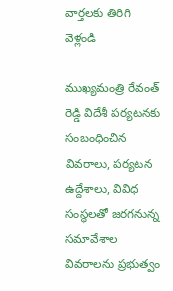వార్తలకు తిరిగి వెళ్లండి

ముఖ్యమంత్రి రేవంత్ రెడ్డి విదేశీ పర్యటనకు సంబంధించిన వివరాలు, పర్యటన ఉద్దేశాలు, వివిధ సంస్థలతో జరగనున్న సమావేశాల వివరాలను ప్రభుత్వం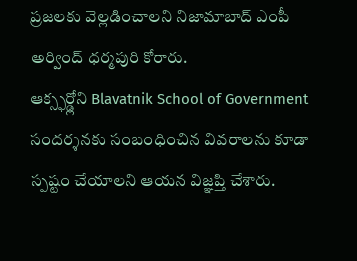ప్రజలకు వెల్లడించాలని నిజామాబాద్ ఎంపీ అర్వింద్ ధర్మపురి కోరారు.
ఆక్స్ఫర్డ్లోని Blavatnik School of Government సందర్శనకు సంబంధించిన వివరాలను కూడా స్పష్టం చేయాలని ఆయన విజ్ఞప్తి చేశారు.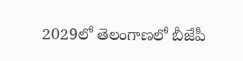2029లో తెలంగాణలో బీజేపీ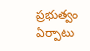ప్రభుత్వం ఏర్పాటు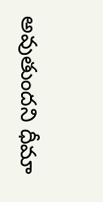అవుతుందని ధీమా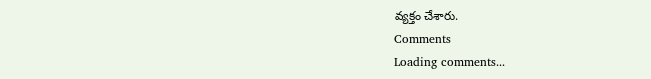వ్యక్తం చేశారు.
Comments
Loading comments...